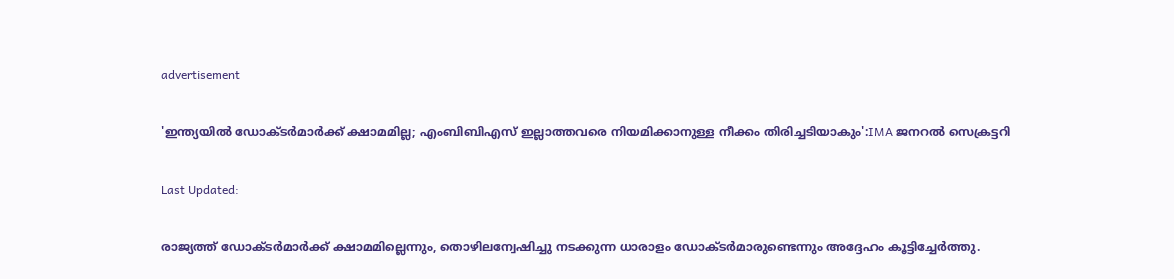advertisement

'ഇന്ത്യയിൽ ഡോക്ടർമാർക്ക് ക്ഷാമമില്ല; എംബിബിഎസ് ഇല്ലാത്തവരെ നിയമിക്കാനുള്ള നീക്കം തിരിച്ചടിയാകും':IMA ജനറൽ സെക്രട്ടറി

Last Updated:

രാജ്യത്ത് ഡോക്ടർമാർക്ക് ക്ഷാമമില്ലെന്നും, തൊഴിലന്വേഷിച്ചു നടക്കുന്ന ധാരാളം ഡോക്ടർമാരുണ്ടെന്നും അദ്ദേഹം കൂട്ടിച്ചേർത്തു.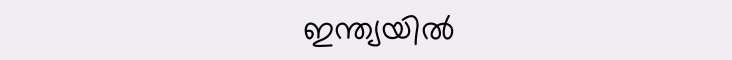ഇന്ത്യയിൽ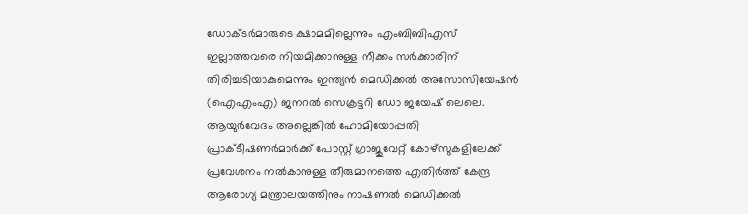ഡോക്ടർമാരുടെ ക്ഷാമമില്ലെന്നും എംബിബിഎസ് ഇല്ലാത്തവരെ നിയമിക്കാനുള്ള നീക്കം സർക്കാരിന് തിരിച്ചടിയാകുമെന്നും ഇന്ത്യൻ മെഡിക്കൽ അസോസിയേഷൻ (ഐ‌എം‌എ) ജനറൽ സെക്രട്ടറി ഡോ ജയേഷ് ലെലെ. ആയുർവേദം അല്ലെങ്കിൽ ഹോമിയോപ്പതി പ്രാക്‌ടീഷണർമാർക്ക് പോസ്റ്റ് ഗ്രാജുവേറ്റ് കോഴ്സുകളിലേക്ക് പ്രവേശനം നൽകാനുള്ള തീരുമാനത്തെ എതിർത്ത് കേന്ദ്ര ആരോഗ്യ മന്ത്രാലയത്തിനും നാഷണൽ മെഡിക്കൽ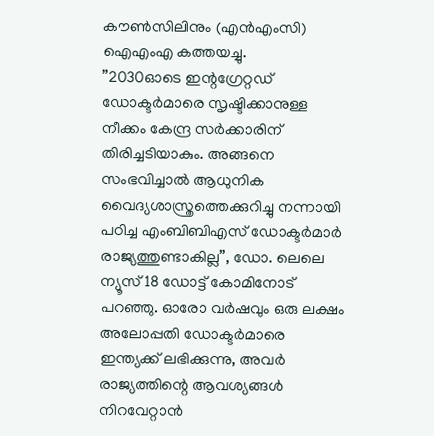കൗൺസിലിനും (എൻഎംസി) ഐഎംഎ കത്തയച്ചു.
”2030ഓടെ ഇന്റഗ്രേറ്റഡ് ഡോക്ടർമാരെ സൃഷ്ടിക്കാനുള്ള നീക്കം കേന്ദ്ര സർക്കാരിന് തിരിച്ചടിയാകും. അങ്ങനെ സംഭവിച്ചാൽ ആധുനിക വൈദ്യശാസ്ത്രത്തെക്കുറിച്ചു നന്നായി പഠിച്ച എംബിബിഎസ് ഡോക്ടർമാർ രാജ്യത്തുണ്ടാകില്ല”, ഡോ. ലെലെ ന്യൂസ് 18 ഡോട്ട് കോമിനോട് പറഞ്ഞു. ഓരോ വർഷവും ഒരു ലക്ഷം അലോപ്പതി ഡോക്ടർമാരെ ഇന്ത്യക്ക് ലഭിക്കുന്നു, അവർ രാജ്യത്തിന്റെ ആവശ്യങ്ങൾ നിറവേറ്റാൻ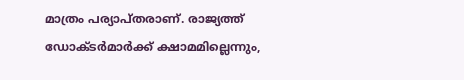മാത്രം പര്യാപ്തരാണ്. രാജ്യത്ത് ഡോക്ടർമാർക്ക് ക്ഷാമമില്ലെന്നും,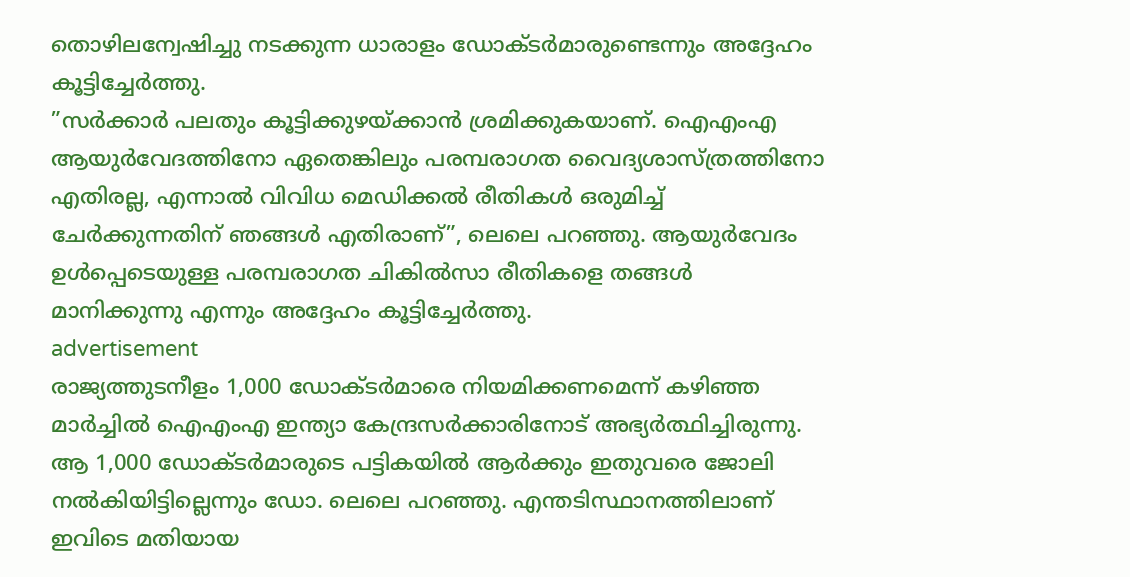തൊഴിലന്വേഷിച്ചു നടക്കുന്ന ധാരാളം ഡോക്ടർമാരുണ്ടെന്നും അദ്ദേഹം കൂട്ടിച്ചേർത്തു.
”സർക്കാർ പലതും കൂട്ടിക്കുഴയ്ക്കാൻ ശ്രമിക്കുകയാണ്. ഐ‌എം‌എ ആയുർവേദത്തിനോ ഏതെങ്കിലും പരമ്പരാഗത വൈദ്യശാസ്ത്രത്തിനോ എതിരല്ല, എന്നാൽ വിവിധ മെഡിക്കൽ രീതികൾ ഒരുമിച്ച് ചേർക്കുന്നതിന് ഞങ്ങൾ എതിരാണ്”, ലെലെ പറഞ്ഞു. ആയുർവേദം ഉൾപ്പെടെയുള്ള പരമ്പരാഗത ചികിൽസാ രീതികളെ തങ്ങൾ മാനിക്കുന്നു എന്നും അദ്ദേഹം കൂട്ടിച്ചേർത്തു.
advertisement
രാജ്യത്തുടനീളം 1,000 ഡോക്ടർമാരെ നിയമിക്കണമെന്ന് കഴിഞ്ഞ മാർച്ചിൽ ഐഎംഎ ഇന്ത്യാ കേന്ദ്രസർക്കാരിനോട് അഭ്യർത്ഥിച്ചിരുന്നു. ആ 1,000 ഡോക്ടർമാരുടെ പട്ടികയിൽ ആർക്കും ഇതുവരെ ജോലി നൽകിയിട്ടില്ലെന്നും ഡോ. ലെലെ പറഞ്ഞു. എന്തടിസ്ഥാനത്തിലാണ് ഇവിടെ മതിയായ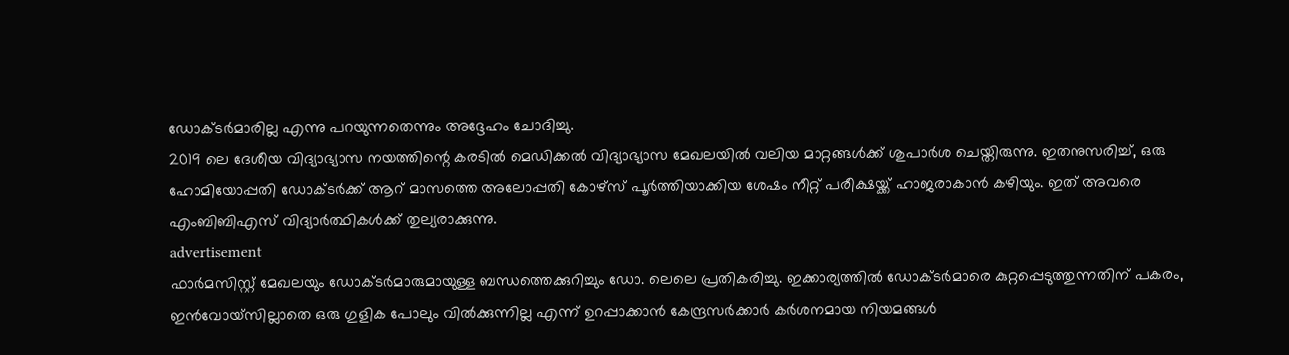ഡോക്ടർമാരില്ല എന്നു പറയുന്നതെന്നും അദ്ദേഹം ചോദിച്ചു.
2019 ലെ ദേശീയ വിദ്യാഭ്യാസ നയത്തിന്റെ കരടിൽ മെഡിക്കൽ വിദ്യാഭ്യാസ മേഖലയിൽ വലിയ മാറ്റങ്ങൾക്ക് ശുപാർശ ചെയ്തിരുന്നു. ഇതനുസരിച്ച്, ഒരു ഹോമിയോപ്പതി ഡോക്ടർക്ക് ആറ് മാസത്തെ അലോപ്പതി കോഴ്‌സ് പൂർത്തിയാക്കിയ ശേഷം നീറ്റ് പരീക്ഷയ്ക്ക് ഹാജരാകാൻ കഴിയും. ഇത് അവരെ എംബിബിഎസ് വിദ്യാർത്ഥികൾക്ക് തുല്യരാക്കുന്നു.
advertisement
ഫാർമസിസ്റ്റ് മേഖലയും ഡോക്ടർമാരുമായുള്ള ബന്ധത്തെക്കുറിച്ചും ഡോ. ലെലെ പ്രതികരിച്ചു. ഇക്കാര്യത്തിൽ ഡോക്ടർമാരെ കുറ്റപ്പെടുത്തുന്നതിന് പകരം, ഇൻവോയ്‌സില്ലാതെ ഒരു ഗുളിക പോലും വിൽക്കുന്നില്ല എന്ന് ഉറപ്പാക്കാൻ കേന്ദ്രസർക്കാർ കർശനമായ നിയമങ്ങൾ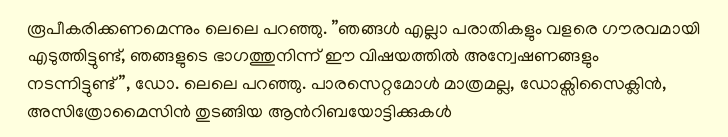രൂപീകരിക്കണമെന്നും ലെലെ പറഞ്ഞു. ”ഞങ്ങൾ എല്ലാ പരാതികളും വളരെ ഗൗരവമായി എടുത്തിട്ടുണ്ട്, ഞങ്ങളുടെ ഭാഗത്തുനിന്ന് ഈ വിഷയത്തിൽ അന്വേഷണങ്ങളും നടന്നിട്ടുണ്ട്”, ഡോ. ലെലെ പറഞ്ഞു. പാരസെറ്റമോൾ മാത്രമല്ല, ഡോക്സിസൈക്ലിൻ, അസിത്രോമൈസിൻ തുടങ്ങിയ ആൻറിബയോട്ടിക്കുകൾ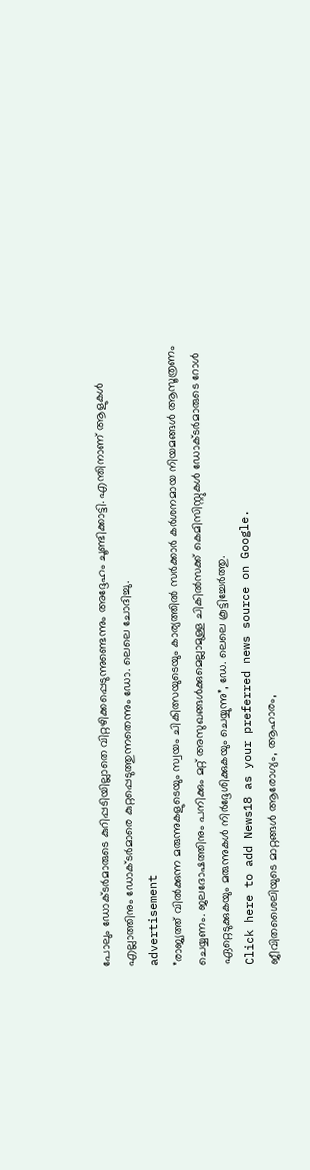പോലും ഡോക്ടർമാരുടെ കുറിപ്പടിയില്ലാതെ വിറ്റഴിക്കപ്പെടുന്നുണ്ടെന്നും അദ്ദേഹം ചൂണ്ടിക്കാട്ടി. എന്തിനാണ് ആളുകൾ എല്ലാത്തിനും ഡോക്ടർമാരെ കുറ്റപ്പെടുത്തുന്നതെന്നും ഡോ. ലെലെ ചോദിച്ചു.
advertisement
”രാജ്യത്ത് വിൽക്കുന്ന മരുന്നുകളുടെയും സ്വയം ചികിത്സയുടെയും കാര്യത്തിൽ സർക്കാർ കർശനമായ നിയമങ്ങൾ ആസൂത്രണം ചെയ്യണം. ജലദോഷത്തിനും പനിക്കും മറ്റ് അസുഖങ്ങൾക്കുമെല്ലാമുള്ള ചികിൽസക്ക് കെമിസിസ്റ്റുകൾ ഡോക്ടർമാരുടെ റോൾ ഏറ്റെടുക്കുകയും മരുന്നുകൾ നിർദ്ദേശിക്കുകയും ചെയ്യുന്നു”, ഡേ. ലെലെ കൂട്ടിച്ചേർത്തു.
Click here to add News18 as your preferred news source on Google.
ജീവിതശൈലിയുടെ മാറ്റങ്ങൾ ആരോഗ്യം, ആഹാരം,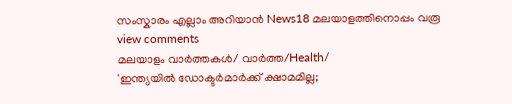സംസ്കാരം എല്ലാം അറിയാൻ News18 മലയാളത്തിനൊപ്പം വരൂ
view comments
മലയാളം വാർത്തകൾ/ വാർത്ത/Health/
'ഇന്ത്യയിൽ ഡോക്ടർമാർക്ക് ക്ഷാമമില്ല;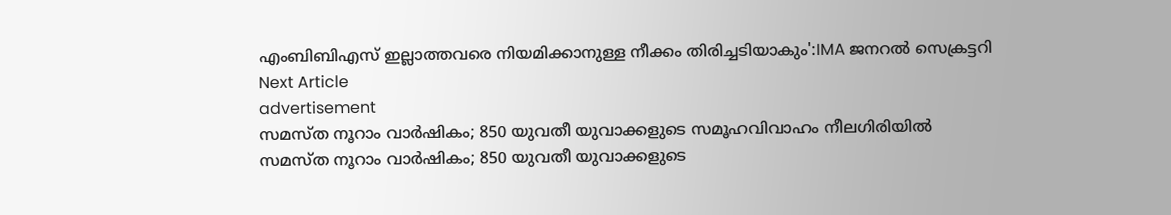എംബിബിഎസ് ഇല്ലാത്തവരെ നിയമിക്കാനുള്ള നീക്കം തിരിച്ചടിയാകും':IMA ജനറൽ സെക്രട്ടറി
Next Article
advertisement
സമസ്ത നൂറാം വാർഷികം; 850 യുവതീ യുവാക്കളുടെ സമൂഹവിവാഹം നീലഗിരിയിൽ
സമസ്ത നൂറാം വാർഷികം; 850 യുവതീ യുവാക്കളുടെ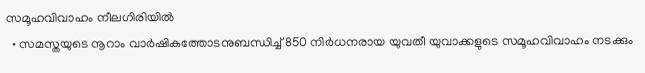സമൂഹവിവാഹം നീലഗിരിയിൽ
  • സമസ്തയുടെ നൂറാം വാർഷികത്തോടനുബന്ധിച്ച് 850 നിർധനരായ യുവതീ യുവാക്കളുടെ സമൂഹവിവാഹം നടക്കും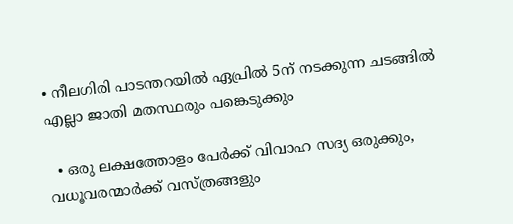• നീലഗിരി പാടന്തറയിൽ ഏപ്രിൽ 5ന് നടക്കുന്ന ചടങ്ങിൽ എല്ലാ ജാതി മതസ്ഥരും പങ്കെടുക്കും

  • ഒരു ലക്ഷത്തോളം പേർക്ക് വിവാഹ സദ്യ ഒരുക്കും, വധൂവരന്മാർക്ക് വസ്ത്രങ്ങളും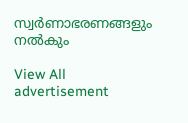സ്വർണാഭരണങ്ങളും നൽകും

View All
advertisement